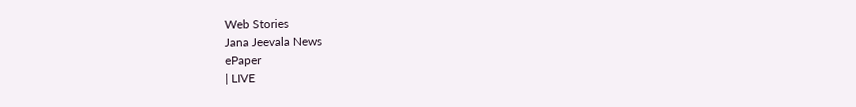Web Stories
Jana Jeevala News
ePaper
| LIVE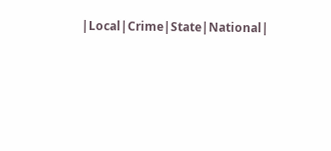|Local|Crime|State|National|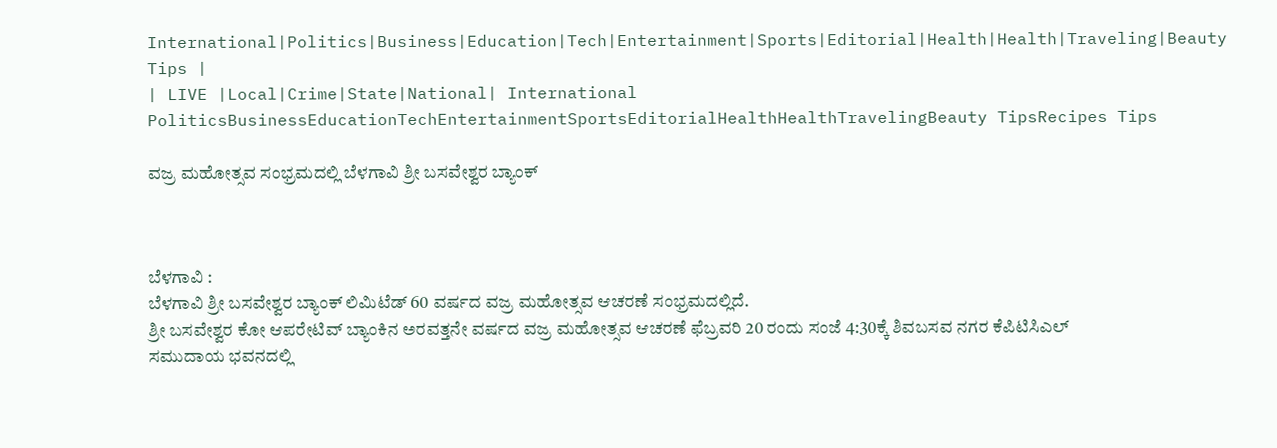International|Politics|Business|Education|Tech|Entertainment|Sports|Editorial|Health|Health|Traveling|Beauty Tips |
| LIVE |Local|Crime|State|National| International
PoliticsBusinessEducationTechEntertainmentSportsEditorialHealthHealthTravelingBeauty TipsRecipes Tips

ವಜ್ರ ಮಹೋತ್ಸವ ಸಂಭ್ರಮದಲ್ಲಿ ಬೆಳಗಾವಿ ಶ್ರೀ ಬಸವೇಶ್ವರ ಬ್ಯಾಂಕ್



ಬೆಳಗಾವಿ :
ಬೆಳಗಾವಿ ಶ್ರೀ ಬಸವೇಶ್ವರ ಬ್ಯಾಂಕ್ ಲಿಮಿಟೆಡ್ 60 ವರ್ಷದ ವಜ್ರ ಮಹೋತ್ಸವ ಆಚರಣೆ ಸಂಭ್ರಮದಲ್ಲಿದೆ.
ಶ್ರೀ ಬಸವೇಶ್ವರ ಕೋ ಆಪರೇಟಿವ್ ಬ್ಯಾಂಕಿನ ಅರವತ್ತನೇ ವರ್ಷದ ವಜ್ರ ಮಹೋತ್ಸವ ಆಚರಣೆ ಫೆಬ್ರವರಿ 20 ರಂದು ಸಂಜೆ 4:30ಕ್ಕೆ ಶಿವಬಸವ ನಗರ ಕೆಪಿಟಿಸಿಎಲ್ ಸಮುದಾಯ ಭವನದಲ್ಲಿ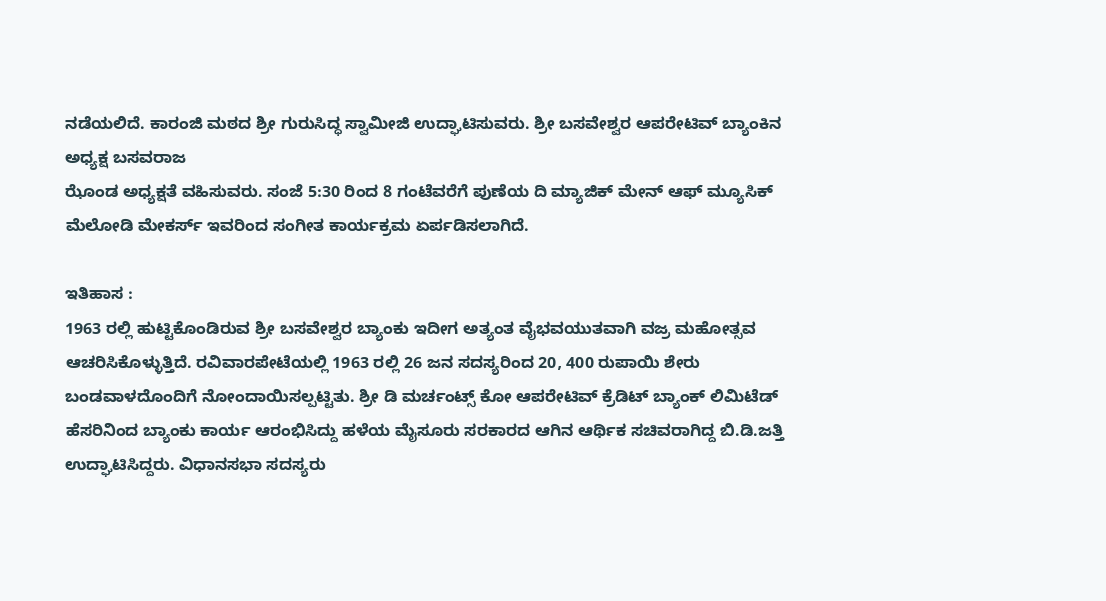ನಡೆಯಲಿದೆ. ಕಾರಂಜಿ ಮಠದ ಶ್ರೀ ಗುರುಸಿದ್ಧ ಸ್ವಾಮೀಜಿ ಉದ್ಘಾಟಿಸುವರು. ಶ್ರೀ ಬಸವೇಶ್ವರ ಆಪರೇಟಿವ್ ಬ್ಯಾಂಕಿನ ಅಧ್ಯಕ್ಷ ಬಸವರಾಜ
ಝೊಂಡ ಅಧ್ಯಕ್ಷತೆ ವಹಿಸುವರು. ಸಂಜೆ 5:30 ರಿಂದ 8 ಗಂಟೆವರೆಗೆ ಪುಣೆಯ ದಿ ಮ್ಯಾಜಿಕ್ ಮೇನ್ ಆಫ್ ಮ್ಯೂಸಿಕ್ ಮೆಲೋಡಿ ಮೇಕರ್ಸ್ ಇವರಿಂದ ಸಂಗೀತ ಕಾರ್ಯಕ್ರಮ ಏರ್ಪಡಿಸಲಾಗಿದೆ.

ಇತಿಹಾಸ :
1963 ರಲ್ಲಿ ಹುಟ್ಟಿಕೊಂಡಿರುವ ಶ್ರೀ ಬಸವೇಶ್ವರ ಬ್ಯಾಂಕು ಇದೀಗ ಅತ್ಯಂತ ವೈಭವಯುತವಾಗಿ ವಜ್ರ ಮಹೋತ್ಸವ ಆಚರಿಸಿಕೊಳ್ಳುತ್ತಿದೆ. ರವಿವಾರಪೇಟೆಯಲ್ಲಿ 1963 ರಲ್ಲಿ 26 ಜನ ಸದಸ್ಯರಿಂದ 20, 400 ರುಪಾಯಿ ಶೇರು ಬಂಡವಾಳದೊಂದಿಗೆ ನೋಂದಾಯಿಸಲ್ಪಟ್ಟಿತು. ಶ್ರೀ ಡಿ ಮರ್ಚಂಟ್ಸ್ ಕೋ ಆಪರೇಟಿವ್ ಕ್ರೆಡಿಟ್ ಬ್ಯಾಂಕ್ ಲಿಮಿಟೆಡ್ ಹೆಸರಿನಿಂದ ಬ್ಯಾಂಕು ಕಾರ್ಯ ಆರಂಭಿಸಿದ್ದು ಹಳೆಯ ಮೈಸೂರು ಸರಕಾರದ ಆಗಿನ ಆರ್ಥಿಕ ಸಚಿವರಾಗಿದ್ದ ಬಿ.ಡಿ.ಜತ್ತಿ ಉದ್ಘಾಟಿಸಿದ್ದರು. ವಿಧಾನಸಭಾ ಸದಸ್ಯರು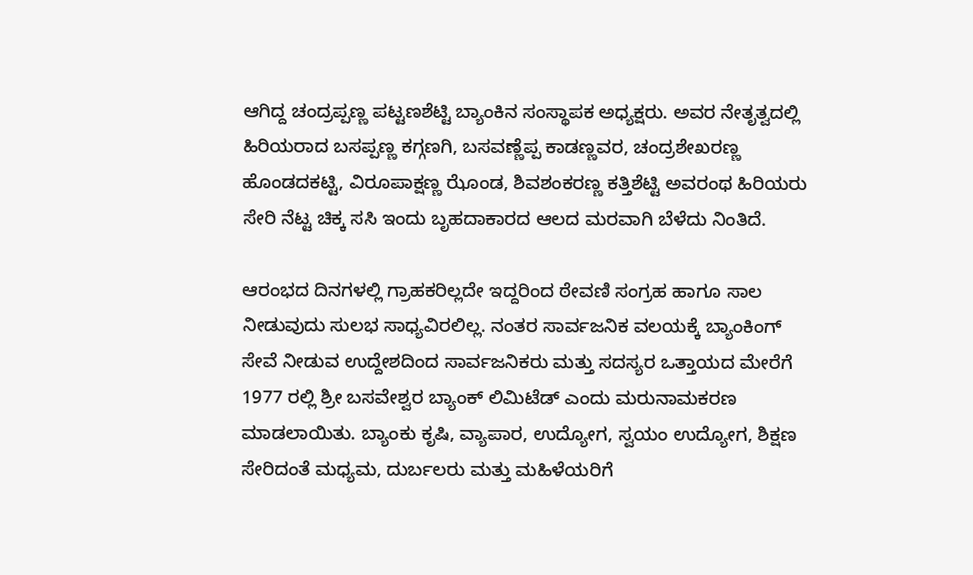ಆಗಿದ್ದ ಚಂದ್ರಪ್ಪಣ್ಣ ಪಟ್ಟಣಶೆಟ್ಟಿ ಬ್ಯಾಂಕಿನ ಸಂಸ್ಥಾಪಕ ಅಧ್ಯಕ್ಷರು. ಅವರ ನೇತೃತ್ವದಲ್ಲಿ ಹಿರಿಯರಾದ ಬಸಪ್ಪಣ್ಣ ಕಗ್ಗಣಗಿ, ಬಸವಣ್ಣೆಪ್ಪ ಕಾಡಣ್ಣವರ, ಚಂದ್ರಶೇಖರಣ್ಣ ಹೊಂಡದಕಟ್ಟಿ, ವಿರೂಪಾಕ್ಷಣ್ಣ ಝೊಂಡ, ಶಿವಶಂಕರಣ್ಣ ಕತ್ತಿಶೆಟ್ಟಿ ಅವರಂಥ ಹಿರಿಯರು ಸೇರಿ ನೆಟ್ಟ ಚಿಕ್ಕ ಸಸಿ ಇಂದು ಬೃಹದಾಕಾರದ ಆಲದ ಮರವಾಗಿ ಬೆಳೆದು ನಿಂತಿದೆ.

ಆರಂಭದ ದಿನಗಳಲ್ಲಿ ಗ್ರಾಹಕರಿಲ್ಲದೇ ಇದ್ದರಿಂದ ಠೇವಣಿ ಸಂಗ್ರಹ ಹಾಗೂ ಸಾಲ ನೀಡುವುದು ಸುಲಭ ಸಾಧ್ಯವಿರಲಿಲ್ಲ. ನಂತರ ಸಾರ್ವಜನಿಕ ವಲಯಕ್ಕೆ ಬ್ಯಾಂಕಿಂಗ್ ಸೇವೆ ನೀಡುವ ಉದ್ದೇಶದಿಂದ ಸಾರ್ವಜನಿಕರು ಮತ್ತು ಸದಸ್ಯರ ಒತ್ತಾಯದ ಮೇರೆಗೆ 1977 ರಲ್ಲಿ ಶ್ರೀ ಬಸವೇಶ್ವರ ಬ್ಯಾಂಕ್ ಲಿಮಿಟೆಡ್ ಎಂದು ಮರುನಾಮಕರಣ ಮಾಡಲಾಯಿತು. ಬ್ಯಾಂಕು ಕೃಷಿ, ವ್ಯಾಪಾರ, ಉದ್ಯೋಗ, ಸ್ವಯಂ ಉದ್ಯೋಗ, ಶಿಕ್ಷಣ ಸೇರಿದಂತೆ ಮಧ್ಯಮ, ದುರ್ಬಲರು ಮತ್ತು ಮಹಿಳೆಯರಿಗೆ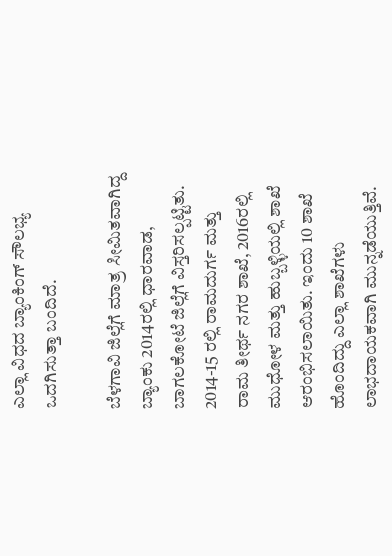ಎಲ್ಲಾ ವಿಧದ ಬ್ಯಾಂಕಿಂಗ್ ಸೌಲಭ್ಯ ಒದಗಿಸುತ್ತಾ ಬಂದಿದೆ.

ಬೆಳಗಾವಿ ಜಿಲ್ಲೆಗೆ ಮಾತ್ರ ಸೀಮಿತವಾಗಿದ್ದ ಬ್ಯಾಂಕು 2014ರಲ್ಲಿ ಧಾರವಾಡ, ಬಾಗಲಕೋಟೆ ಜಿಲ್ಲೆಗೆ ವಿಸ್ತರಿಸಲ್ಪಟ್ಟಿತು. 2014-15 ರಲ್ಲಿ ರಾಮದುರ್ಗ ಮತ್ತು ರಾಮ ತೀರ್ಥ ನಗರ ಶಾಖೆ, 2016ರಲ್ಲಿ ಮುಧೋಳ ಮತ್ತು ಹುಬ್ಬಳ್ಳಿಯಲ್ಲಿ ಶಾಖೆ ಆರಂಭಿಸಲಾಯಿತು. ಇಂದು 10 ಶಾಖೆ ಹೊಂದಿದ್ದು ಎಲ್ಲಾ ಶಾಖೆಗಳು ಲಾಭದಾಯಕವಾಗಿ ಮುನ್ನಡೆಯುತ್ತಿವೆ.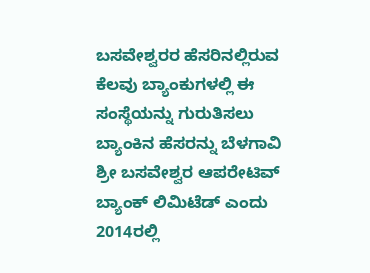ಬಸವೇಶ್ವರರ ಹೆಸರಿನಲ್ಲಿರುವ ಕೆಲವು ಬ್ಯಾಂಕುಗಳಲ್ಲಿ ಈ ಸಂಸ್ಥೆಯನ್ನು ಗುರುತಿಸಲು ಬ್ಯಾಂಕಿನ ಹೆಸರನ್ನು ಬೆಳಗಾವಿ ಶ್ರೀ ಬಸವೇಶ್ವರ ಆಪರೇಟಿವ್ ಬ್ಯಾಂಕ್ ಲಿಮಿಟೆಡ್ ಎಂದು 2014ರಲ್ಲಿ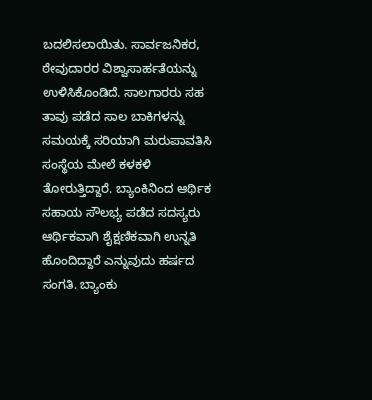ಬದಲಿಸಲಾಯಿತು. ಸಾರ್ವಜನಿಕರ, ಠೇವುದಾರರ ವಿಶ್ವಾಸಾರ್ಹತೆಯನ್ನು ಉಳಿಸಿಕೊಂಡಿದೆ. ಸಾಲಗಾರರು ಸಹ ತಾವು ಪಡೆದ ಸಾಲ ಬಾಕಿಗಳನ್ನು ಸಮಯಕ್ಕೆ ಸರಿಯಾಗಿ ಮರುಪಾವತಿಸಿ ಸಂಸ್ಥೆಯ ಮೇಲೆ ಕಳಕಳಿ ತೋರುತ್ತಿದ್ದಾರೆ. ಬ್ಯಾಂಕಿನಿಂದ ಆರ್ಥಿಕ ಸಹಾಯ ಸೌಲಭ್ಯ ಪಡೆದ ಸದಸ್ಯರು ಆರ್ಥಿಕವಾಗಿ ಶೈಕ್ಷಣಿಕವಾಗಿ ಉನ್ನತಿ ಹೊಂದಿದ್ದಾರೆ ಎನ್ನುವುದು ಹರ್ಷದ ಸಂಗತಿ. ಬ್ಯಾಂಕು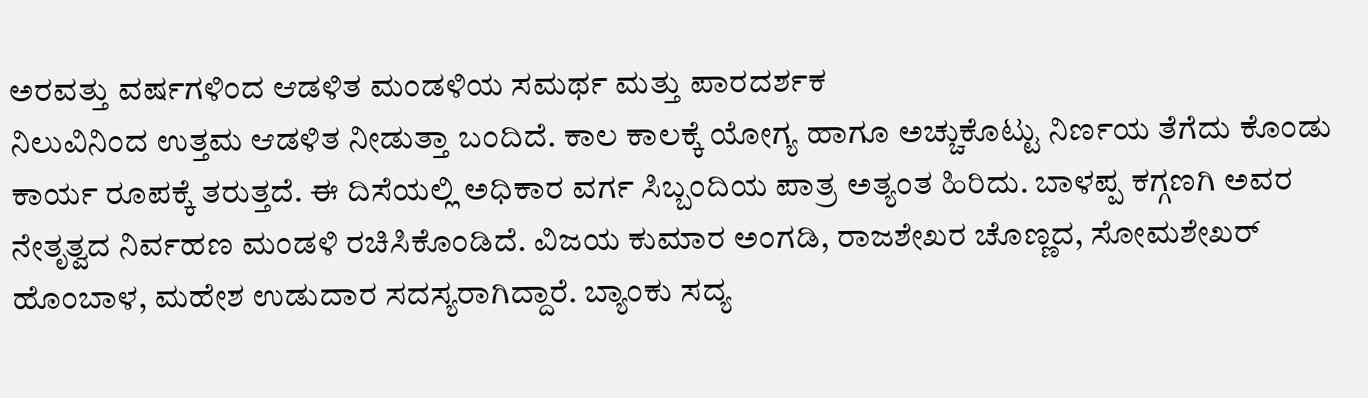ಅರವತ್ತು ವರ್ಷಗಳಿಂದ ಆಡಳಿತ ಮಂಡಳಿಯ ಸಮರ್ಥ ಮತ್ತು ಪಾರದರ್ಶಕ
ನಿಲುವಿನಿಂದ ಉತ್ತಮ ಆಡಳಿತ ನೀಡುತ್ತಾ ಬಂದಿದೆ. ಕಾಲ ಕಾಲಕ್ಕೆ ಯೋಗ್ಯ ಹಾಗೂ ಅಚ್ಚುಕೊಟ್ಟು ನಿರ್ಣಯ ತೆಗೆದು ಕೊಂಡು ಕಾರ್ಯ ರೂಪಕ್ಕೆ ತರುತ್ತದೆ. ಈ ದಿಸೆಯಲ್ಲಿ ಅಧಿಕಾರ ವರ್ಗ ಸಿಬ್ಬಂದಿಯ ಪಾತ್ರ ಅತ್ಯಂತ ಹಿರಿದು. ಬಾಳಪ್ಪ ಕಗ್ಗಣಗಿ ಅವರ ನೇತೃತ್ವದ ನಿರ್ವಹಣ ಮಂಡಳಿ ರಚಿಸಿಕೊಂಡಿದೆ. ವಿಜಯ ಕುಮಾರ ಅಂಗಡಿ, ರಾಜಶೇಖರ ಚೊಣ್ಣದ, ಸೋಮಶೇಖರ್ ಹೊಂಬಾಳ, ಮಹೇಶ ಉಡುದಾರ ಸದಸ್ಯರಾಗಿದ್ದಾರೆ. ಬ್ಯಾಂಕು ಸದ್ಯ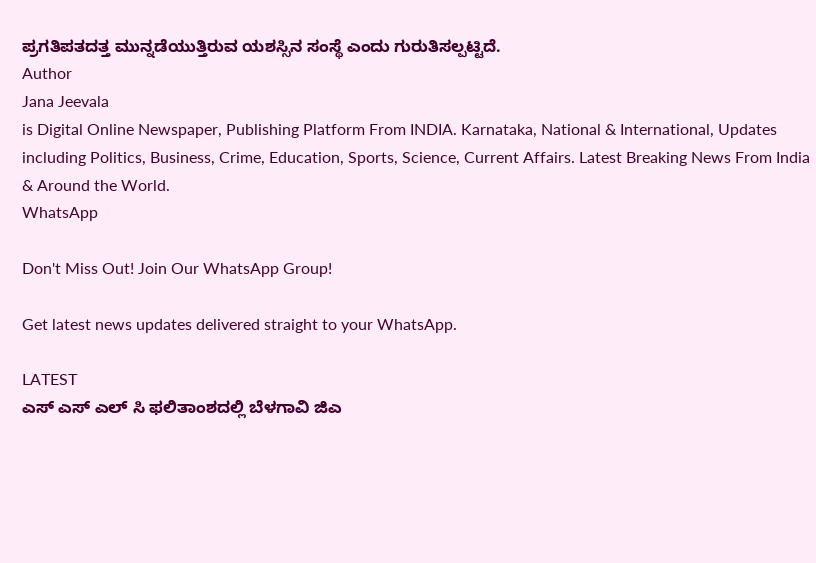ಪ್ರಗತಿಪತದತ್ತ ಮುನ್ನಡೆಯುತ್ತಿರುವ ಯಶಸ್ಸಿನ ಸಂಸ್ಥೆ ಎಂದು ಗುರುತಿಸಲ್ಪಟ್ಟಿದೆ.
Author
Jana Jeevala
is Digital Online Newspaper, Publishing Platform From INDIA. Karnataka, National & International, Updates including Politics, Business, Crime, Education, Sports, Science, Current Affairs. Latest Breaking News From India & Around the World.
WhatsApp

Don't Miss Out! Join Our WhatsApp Group!

Get latest news updates delivered straight to your WhatsApp.

LATEST
ಎಸ್ ಎಸ್ ಎಲ್ ಸಿ ಫಲಿತಾಂಶದಲ್ಲಿ ಬೆಳಗಾವಿ ಜಿಎ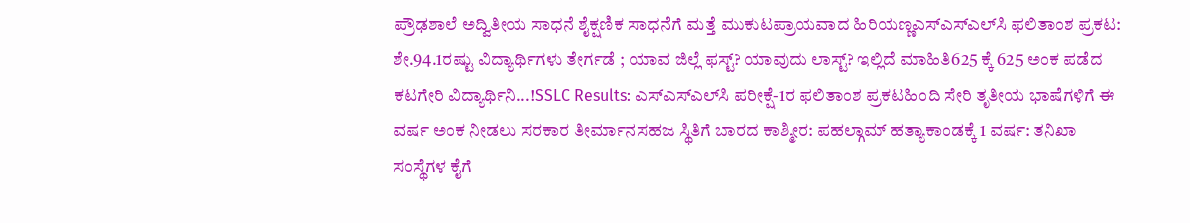ಪ್ರೌಢಶಾಲೆ ಅದ್ವಿತೀಯ ಸಾಧನೆ ಶೈಕ್ಷಣಿಕ ಸಾಧನೆಗೆ ಮತ್ತೆ ಮುಕುಟಪ್ರಾಯವಾದ ಹಿರಿಯಣ್ಣಎಸ್‌ಎಸ್‌ಎಲ್‌ಸಿ ಫಲಿತಾಂಶ ಪ್ರಕಟ: ಶೇ.94.1ರಷ್ಟು ವಿದ್ಯಾರ್ಥಿಗಳು ತೇರ್ಗಡೆ ; ಯಾವ ಜಿಲ್ಲೆ ಫಸ್ಟ್? ಯಾವುದು ಲಾಸ್ಟ್? ಇಲ್ಲಿದೆ ಮಾಹಿತಿ625 ಕ್ಕೆ 625 ಅಂಕ ಪಡೆದ ಕಟಗೇರಿ ವಿದ್ಯಾರ್ಥಿನಿ...!SSLC Results: ಎಸ್‌ಎಸ್‌ಎಲ್‌ಸಿ ಪರೀಕ್ಷೆ-1ರ ಫಲಿತಾಂಶ ಪ್ರಕಟಹಿಂದಿ ಸೇರಿ ತೃತೀಯ ಭಾಷೆಗಳಿಗೆ ಈ ವರ್ಷ ಅಂಕ ನೀಡಲು ಸರಕಾರ ತೀರ್ಮಾನಸಹಜ ಸ್ಥಿತಿಗೆ ಬಾರದ ಕಾಶ್ಮೀರ: ಪಹಲ್ಗಾಮ್ ಹತ್ಯಾಕಾಂಡಕ್ಕೆ 1 ವರ್ಷ: ತನಿಖಾ ಸಂಸ್ಥೆಗಳ ಕೈಗೆ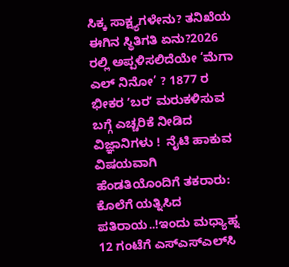ಸಿಕ್ಕ ಸಾಕ್ಷ್ಯಗಳೇನು? ತನಿಖೆಯ ಈಗಿನ ಸ್ಥಿತಿಗತಿ ಏನು?2026 ರಲ್ಲಿ ಅಪ್ಪಳಿಸಲಿದೆಯೇ ‘ಮೆಗಾ ಎಲ್ ನಿನೋ’ ? 1877 ರ ಭೀಕರ ʼಬರʼ ಮರುಕಳಿಸುವ ಬಗ್ಗೆ ಎಚ್ಚರಿಕೆ ನೀಡಿದ ವಿಜ್ಞಾನಿಗಳು !  ನೈಟಿ ಹಾಕುವ ವಿಷಯವಾಗಿ ಹೆಂಡತಿಯೊಂದಿಗೆ ತಕರಾರು: ಕೊಲೆಗೆ ಯತ್ನಿಸಿದ ಪತಿರಾಯ..!ಇಂದು ಮಧ್ಯಾಹ್ನ 12 ಗಂಟೆಗೆ ಎಸ್‌ಎಸ್‌ಎಲ್‌ಸಿ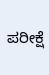ಪರೀಕ್ಷೆ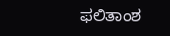ಫಲಿತಾಂಶ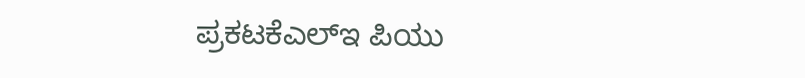ಪ್ರಕಟಕೆಎಲ್‌ಇ ಪಿಯು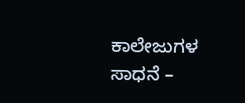ಕಾಲೇಜುಗಳ ಸಾಧನೆ –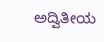ಅದ್ವಿತೀಯ